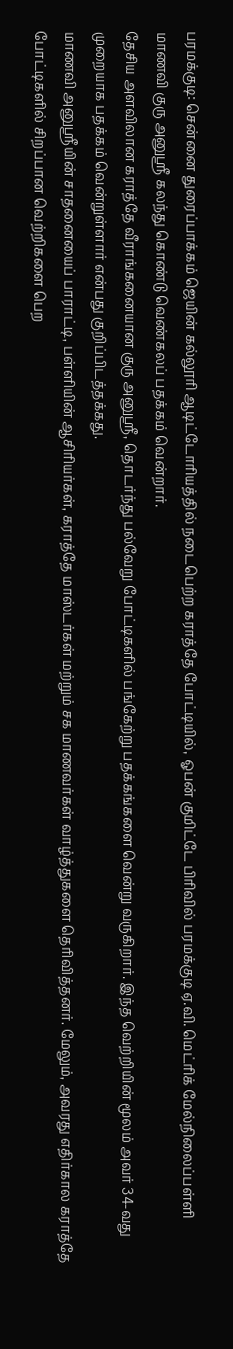பரமக்குடி: சென்னை துரைப்பாக்கம் ஜெயின் கல்லூரி ஆடிட்டோரியத்தில் நடைபெற்ற கராத்தே போட்டியில், ஓபன் குமிட்டே பிரிவில் பரமக்குடி ஏ.வி. மெட்ரிக் மேல்நிலைப்பள்ளி மாணவி குரு அனுஸ்ரீ கலந்து கொண்டு வெண்கலப் பதக்கம் வென்றார்.
தேசிய அளவிலான கராத்தே வீராங்கனையான குரு அனுஸ்ரீ, தொடர்ந்து பல்வேறு போட்டிகளில் பங்கேற்று பதக்கங்களை வென்று வருகிறார். இந்த வெற்றியின் மூலம் அவர் 34-வது முறையாக பதக்கம் வென்றுள்ளார் என்பது குறிப்பிடத்தக்கது.
மாணவி அனுஸ்ரீயின் சாதனையைப் பாராட்டி, பள்ளியின் ஆசிரியர்கள், கராத்தே மாஸ்டர்கள் மற்றும் சக மாணவர்கள் வாழ்த்துகளை தெரிவித்தனர். மேலும், அவரது எதிர்கால கராத்தே போட்டிகளில் சிறப்பான வெற்றிகளை பெற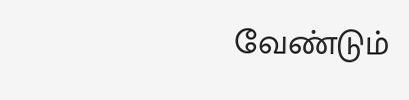வேண்டும்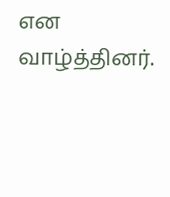என வாழ்த்தினர்.